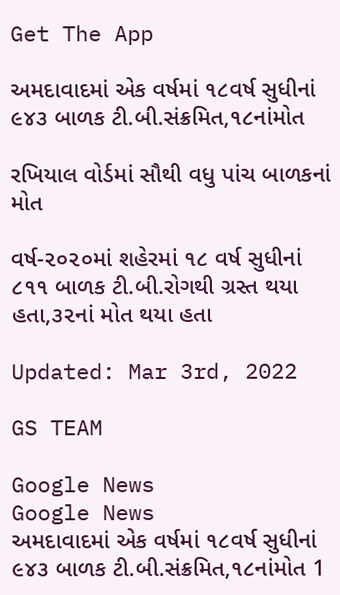Get The App

અમદાવાદમાં એક વર્ષમાં ૧૮વર્ષ સુધીનાં ૯૪૩ બાળક ટી.બી.સંક્રમિત,૧૮નાંમોત

રખિયાલ વોર્ડમાં સૌથી વધુ પાંચ બાળકનાં મોત

વર્ષ-૨૦૨૦માં શહેરમાં ૧૮ વર્ષ સુધીનાં ૮૧૧ બાળક ટી.બી.રોગથી ગ્રસ્ત થયા હતા,૩૨નાં મોત થયા હતા

Updated: Mar 3rd, 2022

GS TEAM

Google News
Google News
અમદાવાદમાં એક વર્ષમાં ૧૮વર્ષ સુધીનાં ૯૪૩ બાળક ટી.બી.સંક્રમિત,૧૮નાંમોત 1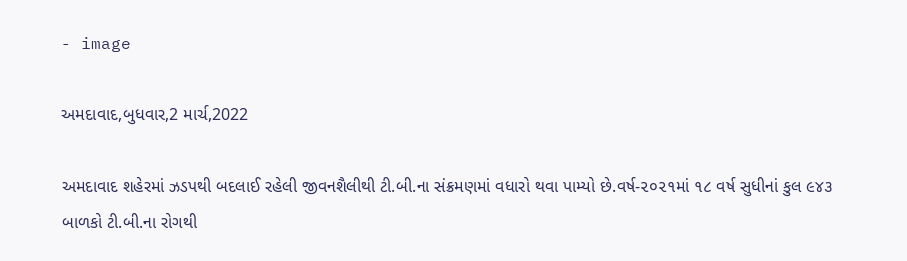- image

અમદાવાદ,બુધવાર,2 માર્ચ,2022

અમદાવાદ શહેરમાં ઝડપથી બદલાઈ રહેલી જીવનશૈલીથી ટી.બી.ના સંક્રમણમાં વધારો થવા પામ્યો છે.વર્ષ-૨૦૨૧માં ૧૮ વર્ષ સુધીનાં કુલ ૯૪૩ બાળકો ટી.બી.ના રોગથી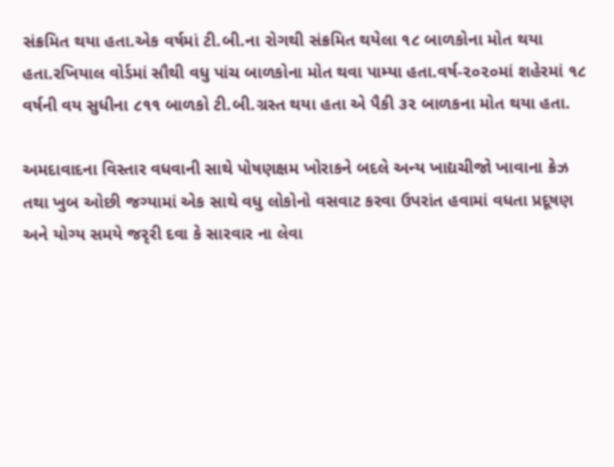સંક્રમિત થયા હતા.એક વર્ષમાં ટી.બી.ના રોગથી સંક્રમિત થયેલા ૧૮ બાળકોના મોત થયા હતા.રખિયાલ વોર્ડમાં સૌથી વધુ પાંચ બાળકોના મોત થવા પામ્યા હતા.વર્ષ-૨૦૨૦માં શહેરમાં ૧૮ વર્ષની વય સુધીના ૮૧૧ બાળકો ટી.બી.ગ્રસ્ત થયા હતા એ પૈકી ૩૨ બાળકના મોત થયા હતા.

અમદાવાદના વિસ્તાર વધવાની સાથે પોષણક્ષમ ખોરાકને બદલે અન્ય ખાદ્યચીજો ખાવાના ક્રેઝ તથા ખુબ ઓછી જગ્યામાં એક સાથે વધુ લોકોનો વસવાટ કરવા ઉપરાંત હવામાં વધતા પ્રદૂષણ અને યોગ્ય સમયે જરૃરી દવા કે સારવાર ના લેવા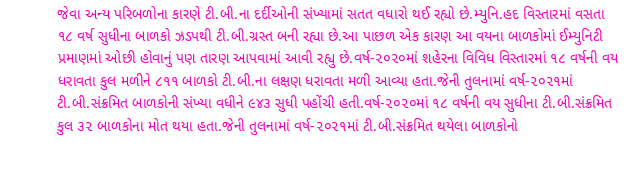જેવા અન્ય પરિબળોના કારણે ટી.બી.ના દર્દીઓની સંખ્યામાં સતત વધારો થઈ રહ્યો છે.મ્યુનિ.હદ વિસ્તારમાં વસતા ૧૮ વર્ષ સુધીના બાળકો ઝડપથી ટી.બી.ગ્રસ્ત બની રહ્યા છે.આ પાછળ એક કારણ આ વયના બાળકોમાં ઈમ્યુનિટી પ્રમાણમાં ઓછી હોવાનું પણ તારણ આપવામાં આવી રહ્યુ છે.વર્ષ-૨૦૨૦માં શહેરના વિવિધ વિસ્તારમાં ૧૮ વર્ષની વય ધરાવતા કુલ મળીને ૮૧૧ બાળકો ટી.બી.ના લક્ષણ ધરાવતા મળી આવ્યા હતા.જેની તુલનામાં વર્ષ-૨૦૨૧માં ટી.બી.સંક્રમિત બાળકોની સંખ્યા વધીને ૯૪૩ સુધી પહોંચી હતી.વર્ષ-૨૦૨૦માં ૧૮ વર્ષની વય સુધીના ટી.બી.સંક્રમિત કુલ ૩૨ બાળકોના મોત થયા હતા.જેની તુલનામાં વર્ષ-૨૦૨૧માં ટી.બી.સંક્રમિત થયેલા બાળકોનો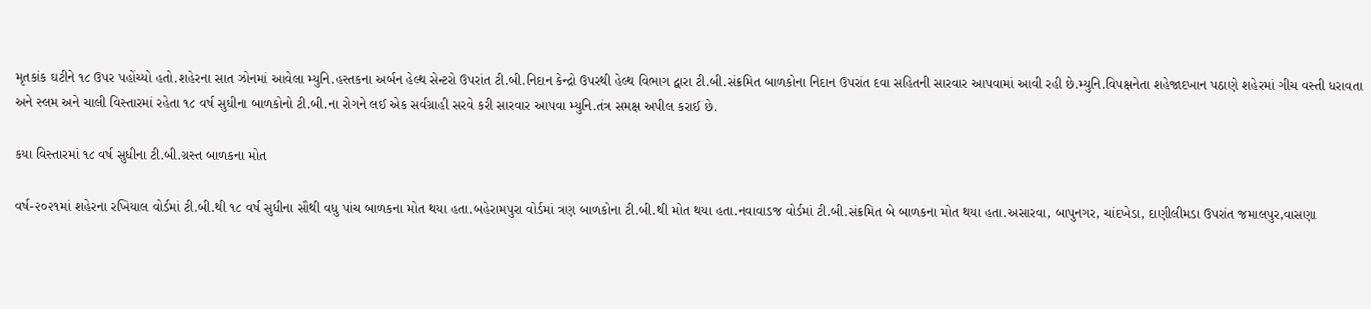મૃતકાંક ઘટીને ૧૮ ઉપર પહોંચ્યો હતો.શહેરના સાત ઝોનમાં આવેલા મ્યુનિ.હસ્તકના અર્બન હેલ્થ સેન્ટરો ઉપરાંત ટી.બી.નિદાન કેન્દ્રો ઉપરથી હેલ્થ વિભાગ દ્વારા ટી.બી.સંક્રમિત બાળકોના નિદાન ઉપરાંત દવા સહિતની સારવાર આપવામાં આવી રહી છે.મ્યુનિ.વિપક્ષનેતા શહેજાદખાન પઠાણે શહેરમાં ગીચ વસ્તી ધરાવતા અને સ્લમ અને ચાલી વિસ્તારમાં રહેતા ૧૮ વર્ષ સુધીના બાળકોનો ટી.બી.ના રોગને લઈ એક સર્વગ્રાહી સરવે કરી સારવાર આપવા મ્યુનિ.તંત્ર સમક્ષ અપીલ કરાઈ છે.

કયા વિસ્તારમાં ૧૮ વર્ષ સુધીના ટી.બી.ગ્રસ્ત બાળકના મોત

વર્ષ-૨૦૨૧માં શહેરના રખિયાલ વોર્ડમાં ટી.બી.થી ૧૮ વર્ષ સુધીના સૌથી વધુ પાંચ બાળકના મોત થયા હતા.બહેરામપુરા વોર્ડમાં ત્રણ બાળકોના ટી.બી.થી મોત થયા હતા.નવાવાડજ વોર્ડમાં ટી.બી.સંક્રમિત બે બાળકના મોત થયા હતા.અસારવા, બાપુનગર, ચાંદખેડા, દાણીલીમડા ઉપરાંત જમાલપુર,વાસણા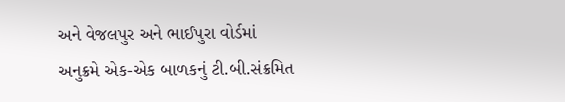અને વેજલપુર અને ભાઈપુરા વોર્ડમાં અનુક્રમે એક-એક બાળકનું ટી.બી.સંક્રમિત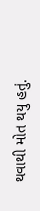થવાથી મોત થયુ હતું.